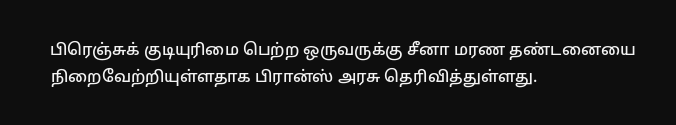பிரெஞ்சுக் குடியுரிமை பெற்ற ஒருவருக்கு சீனா மரண தண்டனையை நிறைவேற்றியுள்ளதாக பிரான்ஸ் அரசு தெரிவித்துள்ளது.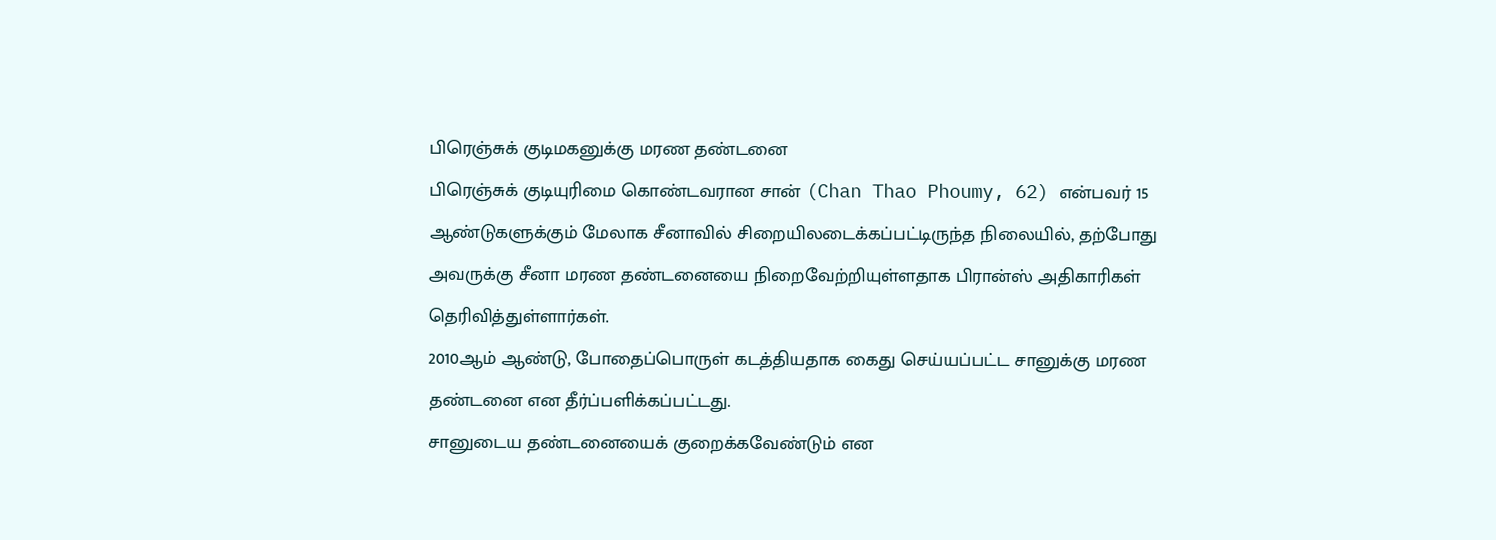பிரெஞ்சுக் குடிமகனுக்கு மரண தண்டனை
பிரெஞ்சுக் குடியுரிமை கொண்டவரான சான் (Chan Thao Phoumy, 62) என்பவர் 15 ஆண்டுகளுக்கும் மேலாக சீனாவில் சிறையிலடைக்கப்பட்டிருந்த நிலையில், தற்போது அவருக்கு சீனா மரண தண்டனையை நிறைவேற்றியுள்ளதாக பிரான்ஸ் அதிகாரிகள் தெரிவித்துள்ளார்கள்.
2010ஆம் ஆண்டு, போதைப்பொருள் கடத்தியதாக கைது செய்யப்பட்ட சானுக்கு மரண தண்டனை என தீர்ப்பளிக்கப்பட்டது.
சானுடைய தண்டனையைக் குறைக்கவேண்டும் என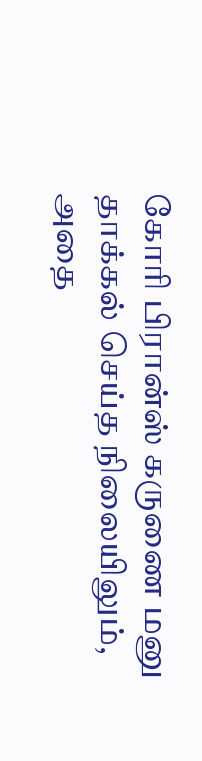கோரி பிரான்ஸ் கருணை மனு தாக்கல் செய்த நிலையிலும், அதை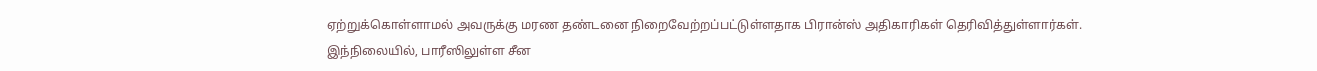ஏற்றுக்கொள்ளாமல் அவருக்கு மரண தண்டனை நிறைவேற்றப்பட்டுள்ளதாக பிரான்ஸ் அதிகாரிகள் தெரிவித்துள்ளார்கள்.
இந்நிலையில், பாரீஸிலுள்ள சீன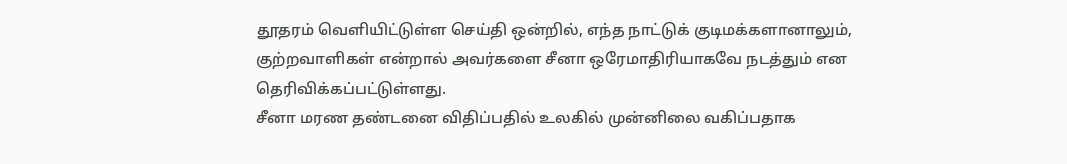தூதரம் வெளியிட்டுள்ள செய்தி ஒன்றில், எந்த நாட்டுக் குடிமக்களானாலும், குற்றவாளிகள் என்றால் அவர்களை சீனா ஒரேமாதிரியாகவே நடத்தும் என தெரிவிக்கப்பட்டுள்ளது.
சீனா மரண தண்டனை விதிப்பதில் உலகில் முன்னிலை வகிப்பதாக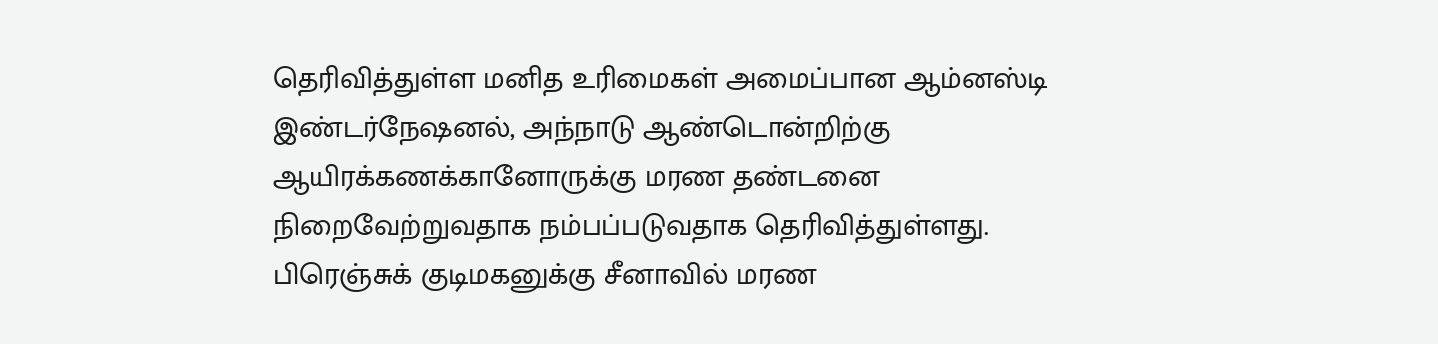தெரிவித்துள்ள மனித உரிமைகள் அமைப்பான ஆம்னஸ்டி இண்டர்நேஷனல், அந்நாடு ஆண்டொன்றிற்கு ஆயிரக்கணக்கானோருக்கு மரண தண்டனை நிறைவேற்றுவதாக நம்பப்படுவதாக தெரிவித்துள்ளது.
பிரெஞ்சுக் குடிமகனுக்கு சீனாவில் மரண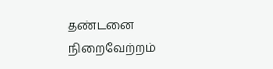தண்டனை நிறைவேற்றம்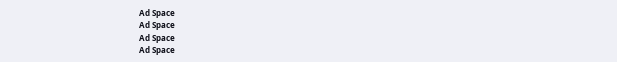Ad Space
Ad Space
Ad Space
Ad Space